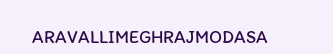ARAVALLIMEGHRAJMODASA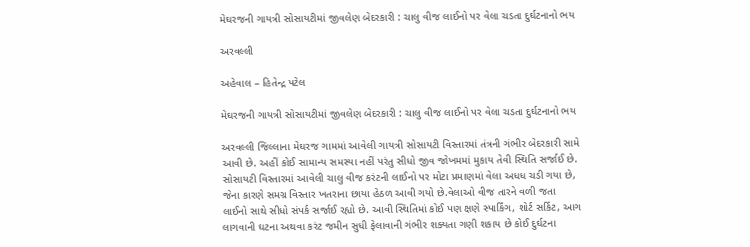મેઘરજની ગાયત્રી સોસાયટીમાં જીવલેણ બેદરકારી : ચાલુ વીજ લાઈનો પર વેલા ચડતા દુર્ઘટનાનો ભય

અરવલ્લી

અહેવાલ – હિતેન્દ્ર પટેલ

મેઘરજની ગાયત્રી સોસાયટીમાં જીવલેણ બેદરકારી : ચાલુ વીજ લાઈનો પર વેલા ચડતા દુર્ઘટનાનો ભય

અરવલ્લી જિલ્લાના મેઘરજ ગામમાં આવેલી ગાયત્રી સોસાયટી વિસ્તારમાં તંત્રની ગંભીર બેદરકારી સામે આવી છે. અહીં કોઈ સામાન્ય સમસ્યા નહીં પરંતુ સીધો જીવ જોખમમાં મુકાય તેવી સ્થિતિ સર્જાઈ છે. સોસાયટી વિસ્તારમાં આવેલી ચાલુ વીજ કરંટની લાઈનો પર મોટા પ્રમાણમાં વેલા અધધ ચડી ગયા છે, જેના કારણે સમગ્ર વિસ્તાર ખતરાના છાયા હેઠળ આવી ગયો છે.વેલાઓ વીજ તારને વળી જતા લાઈનો સાથે સીધો સંપર્ક સર્જાઈ રહ્યો છે. આવી સ્થિતિમાં કોઈ પણ ક્ષણે સ્પાર્કિંગ, શોર્ટ સર્કિટ, આગ લાગવાની ઘટના અથવા કરંટ જમીન સુધી ફેલાવાની ગંભીર શક્યતા ગણી શકાય છે કોઈ દુર્ઘટના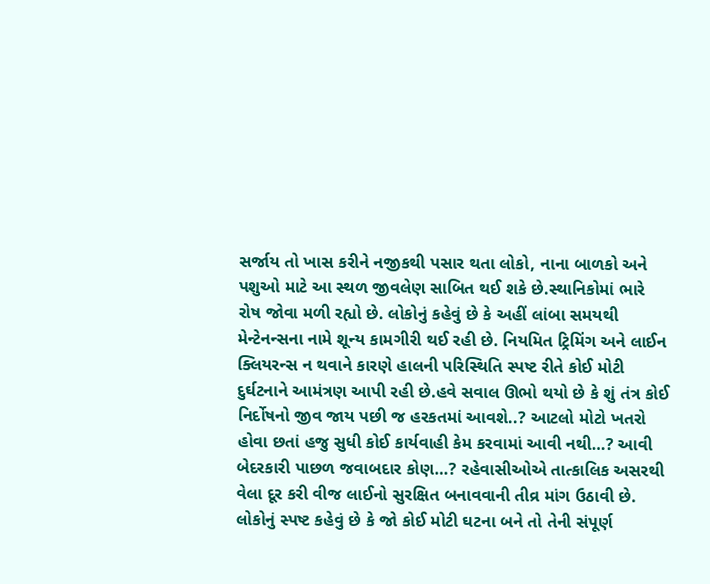સર્જાય તો ખાસ કરીને નજીકથી પસાર થતા લોકો, નાના બાળકો અને પશુઓ માટે આ સ્થળ જીવલેણ સાબિત થઈ શકે છે.સ્થાનિકોમાં ભારે રોષ જોવા મળી રહ્યો છે. લોકોનું કહેવું છે કે અહીં લાંબા સમયથી મેન્ટેનન્સના નામે શૂન્ય કામગીરી થઈ રહી છે. નિયમિત ટ્રિમિંગ અને લાઈન ક્લિયરન્સ ન થવાને કારણે હાલની પરિસ્થિતિ સ્પષ્ટ રીતે કોઈ મોટી દુર્ઘટનાને આમંત્રણ આપી રહી છે.હવે સવાલ ઊભો થયો છે કે શું તંત્ર કોઈ નિર્દોષનો જીવ જાય પછી જ હરકતમાં આવશે..? આટલો મોટો ખતરો હોવા છતાં હજુ સુધી કોઈ કાર્યવાહી કેમ કરવામાં આવી નથી…? આવી બેદરકારી પાછળ જવાબદાર કોણ…? રહેવાસીઓએ તાત્કાલિક અસરથી વેલા દૂર કરી વીજ લાઈનો સુરક્ષિત બનાવવાની તીવ્ર માંગ ઉઠાવી છે. લોકોનું સ્પષ્ટ કહેવું છે કે જો કોઈ મોટી ઘટના બને તો તેની સંપૂર્ણ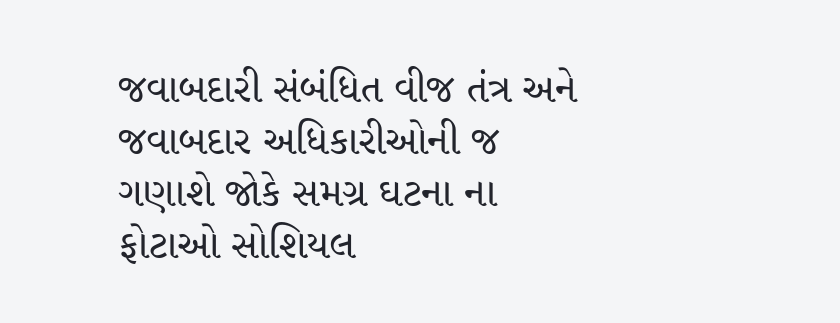જવાબદારી સંબંધિત વીજ તંત્ર અને જવાબદાર અધિકારીઓની જ ગણાશે જોકે સમગ્ર ઘટના ના ફોટાઓ સોશિયલ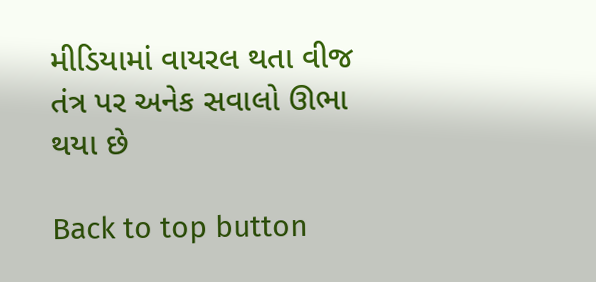મીડિયામાં વાયરલ થતા વીજ તંત્ર પર અનેક સવાલો ઊભા થયા છે

Back to top button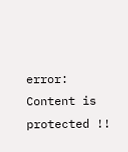error: Content is protected !!